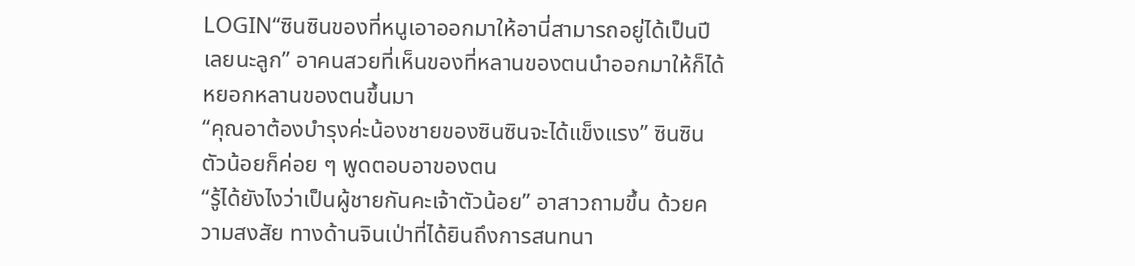LOGIN“ซินซินของที่หนูเอาออกมาให้อานี่สามารถอยู่ได้เป็นปีเลยนะลูก” อาคนสวยที่เห็นของที่หลานของตนนำออกมาให้ก็ได้หยอกหลานของตนขึ้นมา
“คุณอาต้องบำรุงค่ะน้องชายของซินซินจะได้แข็งแรง” ซินซินตัวน้อยก็ค่อย ๆ พูดตอบอาของตน
“รู้ได้ยังไงว่าเป็นผู้ชายกันคะเจ้าตัวน้อย” อาสาวถามขึ้น ด้วยความสงสัย ทางด้านจินเป่าที่ได้ยินถึงการสนทนา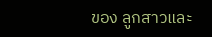ของ ลูกสาวและ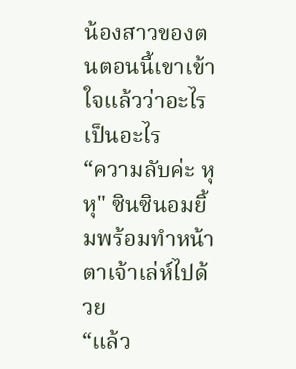น้องสาวของตนตอนนี้เขาเข้าใจแล้วว่าอะไรเป็นอะไร
“ความลับค่ะ หุหุ" ซินซินอมยิ้มพร้อมทำหน้าตาเจ้าเล่ห์ไปด้วย
“แล้ว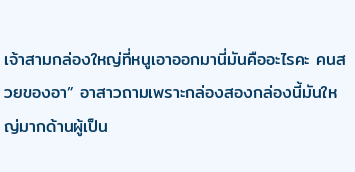เจ้าสามกล่องใหญ่ที่หนูเอาออกมานี่มันคืออะไรคะ คนสวยของอา” อาสาวถามเพราะกล่องสองกล่องนี้มันใหญ่มากด้านผู้เป็น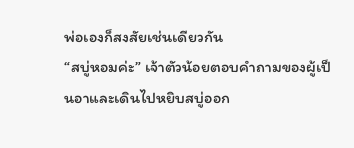พ่อเองก็สงสัยเช่นเดียวกัน
“สบู่หอมค่ะ” เจ้าตัวน้อยตอบคำถามของผู้เป็นอาและเดินไปหยิบสบู่ออก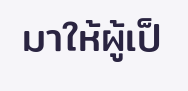มาให้ผู้เป็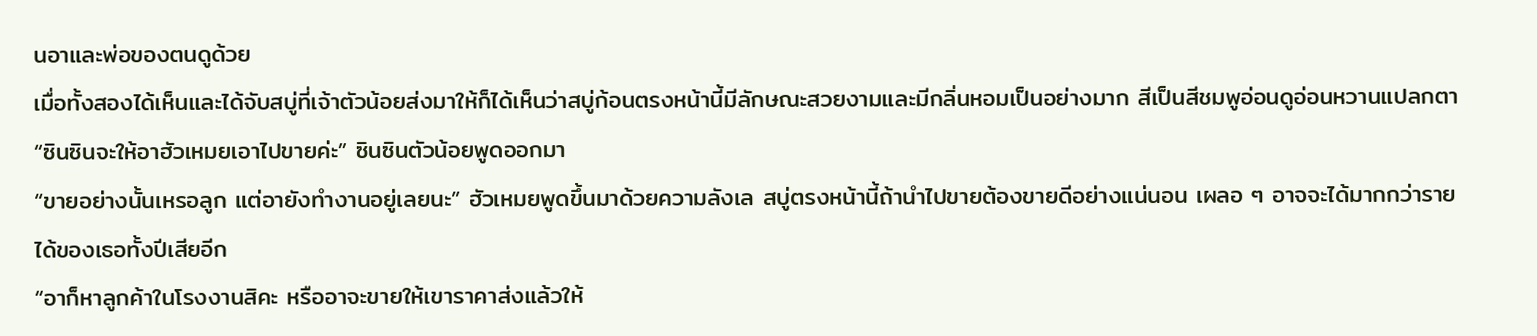นอาและพ่อของตนดูด้วย
เมื่อทั้งสองได้เห็นและได้จับสบู่ที่เจ้าตัวน้อยส่งมาให้ก็ได้เห็นว่าสบู่ก้อนตรงหน้านี้มีลักษณะสวยงามและมีกลิ่นหอมเป็นอย่างมาก สีเป็นสีชมพูอ่อนดูอ่อนหวานแปลกตา
“ซินซินจะให้อาฮัวเหมยเอาไปขายค่ะ” ซินซินตัวน้อยพูดออกมา
“ขายอย่างนั้นเหรอลูก แต่อายังทำงานอยู่เลยนะ” ฮัวเหมยพูดขึ้นมาด้วยความลังเล สบู่ตรงหน้านี้ถ้านำไปขายต้องขายดีอย่างแน่นอน เผลอ ๆ อาจจะได้มากกว่ารายได้ของเธอทั้งปีเสียอีก
“อาก็หาลูกค้าในโรงงานสิคะ หรืออาจะขายให้เขาราคาส่งแล้วให้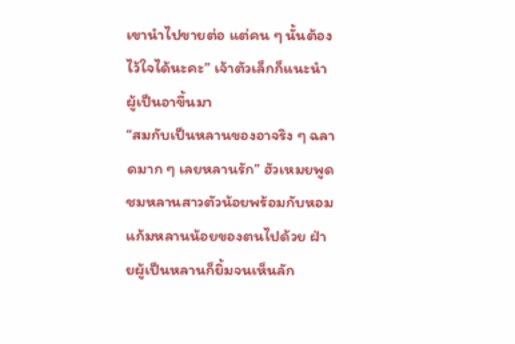เขานำไปขายต่อ แต่คน ๆ นั้นต้องไว้ใจได้นะคะ” เจ้าตัวเล็กก็แนะนำผู้เป็นอาขึ้นมา
“สมกับเป็นหลานของอาจริง ๆ ฉลาดมาก ๆ เลยหลานรัก” ฮัวเหมยพูดชมหลานสาวตัวน้อยพร้อมกับหอมแก้มหลานน้อยของตนไปด้วย ฝ่ายผู้เป็นหลานก็ยิ้มจนเห็นลัก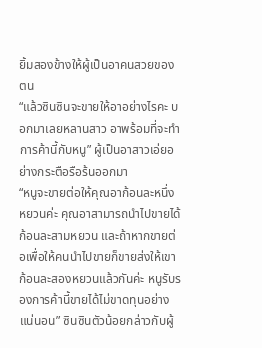ยิ้มสองข้างให้ผู้เป็นอาคนสวยของตน
“แล้วซินซินจะขายให้อาอย่างไรคะ บอกมาเลยหลานสาว อาพร้อมที่จะทำการค้านี้กับหนู” ผู้เป็นอาสาวเอ่ยอย่างกระตือรือร้นออกมา
“หนูจะขายต่อให้คุณอาก้อนละหนึ่งหยวนค่ะ คุณอาสามารถนำไปขายได้ก้อนละสามหยวน และถ้าหากขายต่อเพื่อให้คนนำไปขายก็ขายส่งให้เขาก้อนละสองหยวนแล้วกันค่ะ หนูรับรองการค้านี้ขายได้ไม่ขาดทุนอย่างแน่นอน” ซินซินตัวน้อยกล่าวกับผู้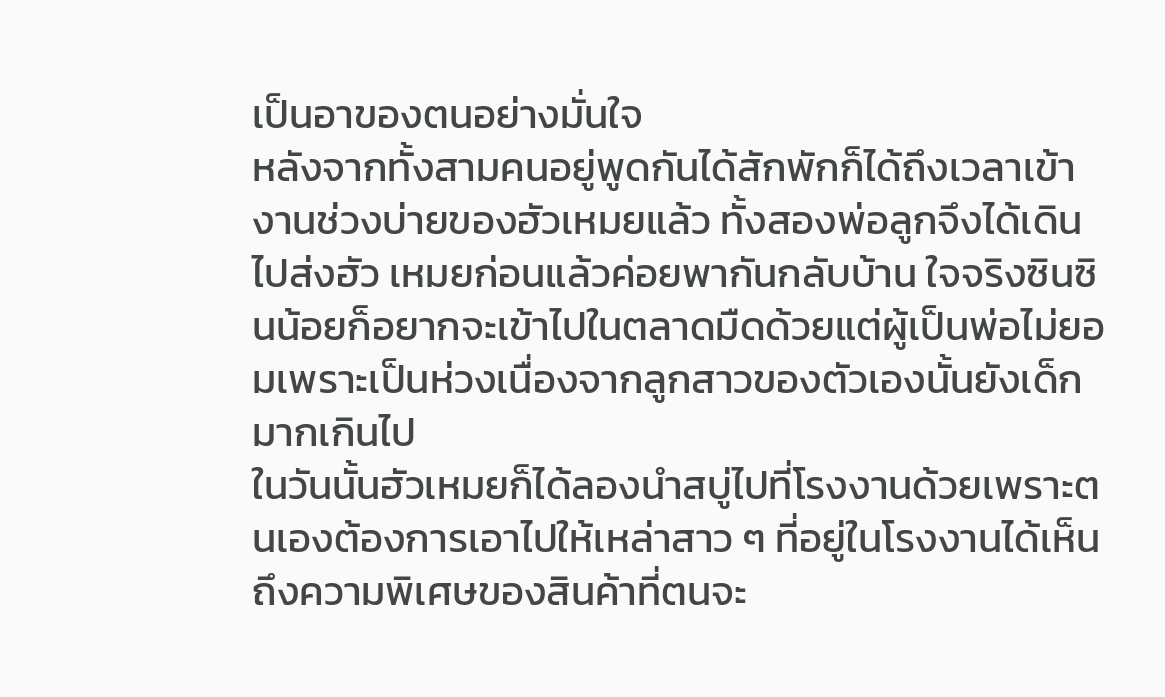เป็นอาของตนอย่างมั่นใจ
หลังจากทั้งสามคนอยู่พูดกันได้สักพักก็ได้ถึงเวลาเข้างานช่วงบ่ายของฮัวเหมยแล้ว ทั้งสองพ่อลูกจึงได้เดินไปส่งฮัว เหมยก่อนแล้วค่อยพากันกลับบ้าน ใจจริงซินซินน้อยก็อยากจะเข้าไปในตลาดมืดด้วยแต่ผู้เป็นพ่อไม่ยอมเพราะเป็นห่วงเนื่องจากลูกสาวของตัวเองนั้นยังเด็กมากเกินไป
ในวันนั้นฮัวเหมยก็ได้ลองนำสบู่ไปที่โรงงานด้วยเพราะตนเองต้องการเอาไปให้เหล่าสาว ๆ ที่อยู่ในโรงงานได้เห็นถึงความพิเศษของสินค้าที่ตนจะ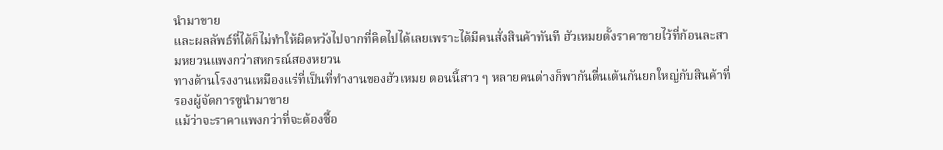นำมาขาย
และผลลัพธ์ที่ได้ก็ไม่ทำให้ผิดหวังไปจากที่คิดไปได้เลยเพราะได้มีคนสั่งสินค้าทันที ฮัวเหมยตั้งราคาขายไว้ที่ก้อนละสามหยวนแพงกว่าสหกรณ์สองหยวน
ทางด้านโรงงานเหมืองแร่ที่เป็นที่ทำงานของฮัวเหมย ตอนนี้สาว ๆ หลายคนต่างก็พากันตื่นเต้นกันยกใหญ่กับสินค้าที่รองผู้จัดการซูนำมาขาย
แม้ว่าจะราคาแพงกว่าที่จะต้องซื้อ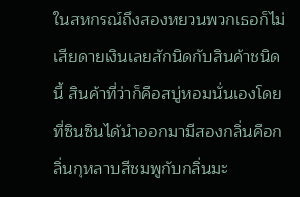ในสหกรณ์ถึงสองหยวนพวกเธอก็ไม่เสียดายเงินเลยสักนิดกับสินค้าชนิดนี้ สินค้าที่ว่าก็คือสบู่หอมนั่นเองโดยที่ซินซินได้นำออกมามีสองกลิ่นคือกลิ่นกุหลาบสีชมพูกับกลิ่นมะ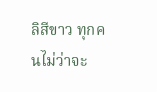ลิสีขาว ทุกคนไม่ว่าจะ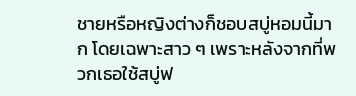ชายหรือหญิงต่างก็ชอบสบู่หอมนี้มาก โดยเฉพาะสาว ๆ เพราะหลังจากที่พวกเธอใช้สบู่ฟ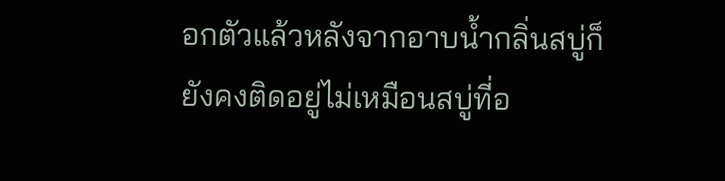อกตัวแล้วหลังจากอาบน้ำกลิ่นสบู่ก็ยังคงติดอยู่ไม่เหมือนสบู่ที่อ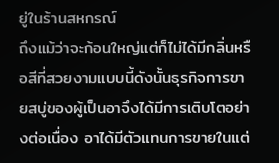ยู่ในร้านสหกรณ์
ถึงแม้ว่าจะก้อนใหญ่แต่ก็ไม่ได้มีกลิ่นหรือสีที่สวยงามแบบนี้ดังนั้นธุรกิจการขายสบู่ของผู้เป็นอาจึงได้มีการเติบโตอย่างต่อเนื่อง อาได้มีตัวแทนการขายในแต่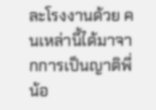ละโรงงานด้วย คนเหล่านี้ได้มาจากการเป็นญาติพี่น้อ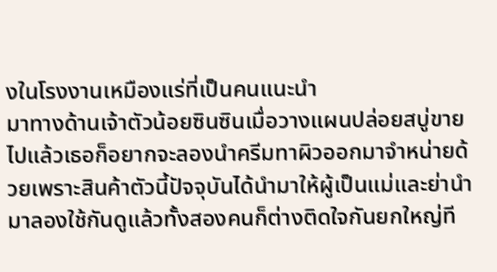งในโรงงานเหมืองแร่ที่เป็นคนแนะนำ
มาทางด้านเจ้าตัวน้อยซินซินเมื่อวางแผนปล่อยสบู่ขายไปแล้วเธอก็อยากจะลองนำครีมทาผิวออกมาจำหน่ายด้วยเพราะสินค้าตัวนี้ปัจจุบันได้นำมาให้ผู้เป็นแม่และย่านำมาลองใช้กันดูแล้วทั้งสองคนก็ต่างติดใจกันยกใหญ่ที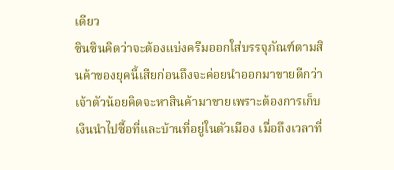เดียว
ซินซินคิดว่าจะต้องแบ่งครีมออกใส่บรรจุภัณฑ์ตามสินค้าของยุคนี้เสียก่อนถึงจะค่อยนำออกมาขายดีกว่า
เจ้าตัวน้อยคิดจะหาสินค้ามาขายเพราะต้องการเก็บเงินนำไปซื้อที่และบ้านที่อยู่ในตัวเมือง เมื่อถึงเวลาที่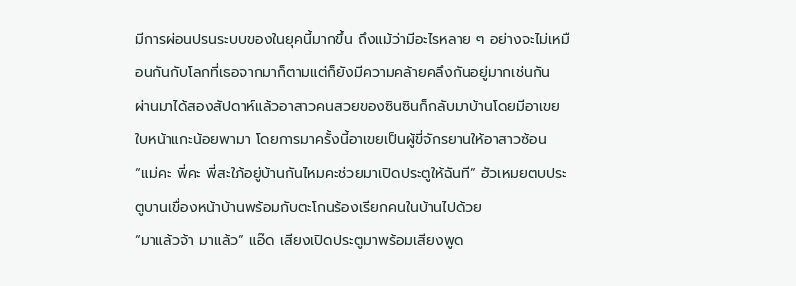มีการผ่อนปรนระบบของในยุคนี้มากขึ้น ถึงแม้ว่ามีอะไรหลาย ๆ อย่างจะไม่เหมือนกันกับโลกที่เธอจากมาก็ตามแต่ก็ยังมีความคล้ายคลึงกันอยู่มากเช่นกัน
ผ่านมาได้สองสัปดาห์แล้วอาสาวคนสวยของซินซินก็กลับมาบ้านโดยมีอาเขยใบหน้าแกะน้อยพามา โดยการมาครั้งนี้อาเขยเป็นผู้ขี่จักรยานให้อาสาวซ้อน
“แม่คะ พี่คะ พี่สะใภ้อยู่บ้านกันไหมคะช่วยมาเปิดประตูให้ฉันที” ฮัวเหมยตบประตูบานเขื่องหน้าบ้านพร้อมกับตะโกนร้องเรียกคนในบ้านไปด้วย
“มาแล้วจ้า มาแล้ว” แอ๊ด เสียงเปิดประตูมาพร้อมเสียงพูด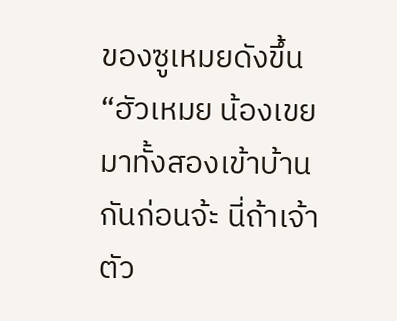ของซูเหมยดังขึ้น
“ฮัวเหมย น้องเขย มาทั้งสองเข้าบ้านกันก่อนจ้ะ นี่ถ้าเจ้าตัว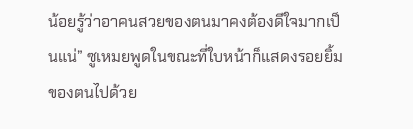น้อยรู้ว่าอาคนสวยของตนมาคงต้องดีใจมากเป็นแน่” ซูเหมยพูดในขณะที่ใบหน้าก็แสดงรอยยิ้มของตนไปด้วย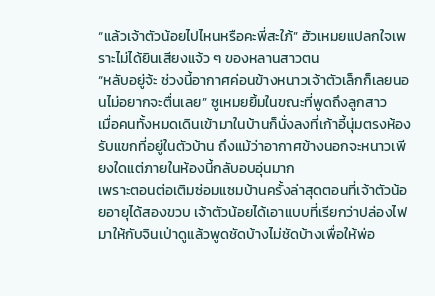“แล้วเจ้าตัวน้อยไปไหนหรือคะพี่สะใภ้” ฮัวเหมยแปลกใจเพราะไม่ได้ยินเสียงแจ้ว ๆ ของหลานสาวตน
“หลับอยู่จ้ะ ช่วงนี้อากาศค่อนข้างหนาวเจ้าตัวเล็กก็เลยนอนไม่อยากจะตื่นเลย” ซูเหมยยิ้มในขณะที่พูดถึงลูกสาว
เมื่อคนทั้งหมดเดินเข้ามาในบ้านก็นั่งลงที่เก้าอี้นุ่มตรงห้อง รับแขกที่อยู่ในตัวบ้าน ถึงแม้ว่าอากาศข้างนอกจะหนาวเพียงใดแต่ภายในห้องนี้กลับอบอุ่นมาก
เพราะตอนต่อเติมซ่อมแซมบ้านครั้งล่าสุดตอนที่เจ้าตัวน้อยอายุได้สองขวบ เจ้าตัวน้อยได้เอาแบบที่เรียกว่าปล่องไฟมาให้กับจินเป่าดูแล้วพูดชัดบ้างไม่ชัดบ้างเพื่อให้พ่อ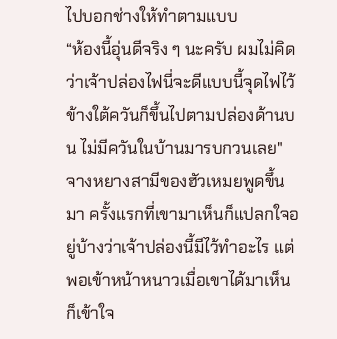ไปบอกช่างให้ทำตามแบบ
“ห้องนี้อุ่นดีจริง ๆ นะครับ ผมไม่คิดว่าเจ้าปล่องไฟนี่จะดีแบบนี้จุดไฟไว้ข้างใต้ควันก็ขึ้นไปตามปล่องด้านบน ไม่มีควันในบ้านมารบกวนเลย" จางหยางสามีของฮัวเหมยพูดขึ้นมา ครั้งแรกที่เขามาเห็นก็แปลกใจอยู่บ้างว่าเจ้าปล่องนี้มีไว้ทำอะไร แต่พอเข้าหน้าหนาวเมื่อเขาได้มาเห็นก็เข้าใจ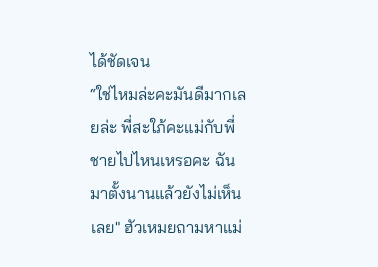ได้ชัดเจน
“ใช่ไหมล่ะคะมันดีมากเลยล่ะ พี่สะใภ้คะแม่กับพี่ชายไปไหนเหรอคะ ฉันมาตั้งนานแล้วยังไม่เห็นเลย" ฮัวเหมยถามหาแม่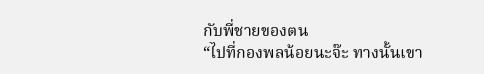กับพี่ชายของตน
“ไปที่กองพลน้อยนะจ๊ะ ทางนั้นเขา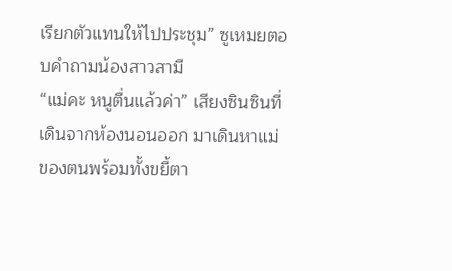เรียกตัวแทนให้ไปประชุม” ซูเหมยตอบคำถามน้องสาวสามี
“แม่คะ หนูตื่นแล้วค่า” เสียงซินซินที่เดินจากห้องนอนออก มาเดินหาแม่ของตนพร้อมทั้งขยี้ตา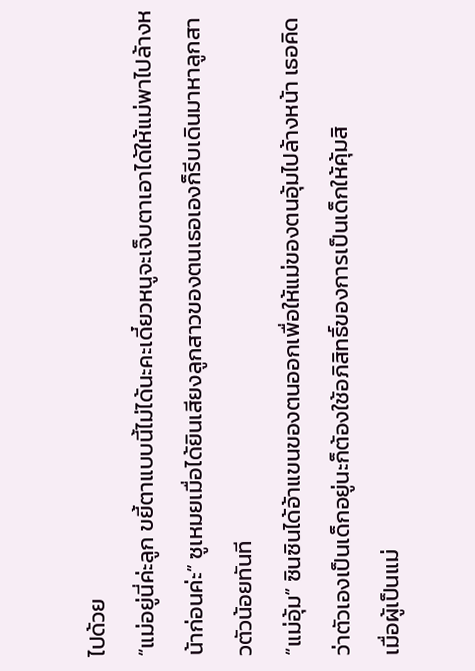ไปด้วย
“แม่อยู่นี่ค่ะลูก ขยี้ตาแบบนี้ไม่ได้นะคะเดี๋ยวหนูจะเจ็บตาเอาได้ให้แม่พาไปล้างหน้าก่อนค่ะ” ซูเหมยเมื่อได้ยินเสียงลูกสาวของตนเธอเองก็รีบเดินมาหาลูกสาวตัวน้อยทันที
“แม่อุ้ม” ซินซินได้อ้าแขนของตนออกเพื่อให้แม่ของตนอุ้มไปล้างหน้า เธอคิดว่าตัวเองเป็นเด็กอยู่นะก็ต้องใช้อภิสิทธิ์ของการเป็นเด็กให้คุ้มสิ
เมื่อผู้เป็นแม่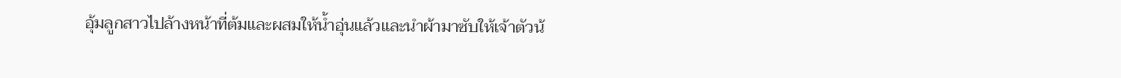อุ้มลูกสาวไปล้างหน้าที่ต้มและผสมให้น้ำอุ่นแล้วและนำผ้ามาซับให้เจ้าตัวน้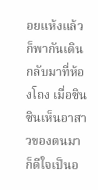อยแห้งแล้วก็พากันเดินกลับมาที่ห้องโถง เมื่อซินซินเห็นอาสาวของตนมาก็ดีใจเป็นอ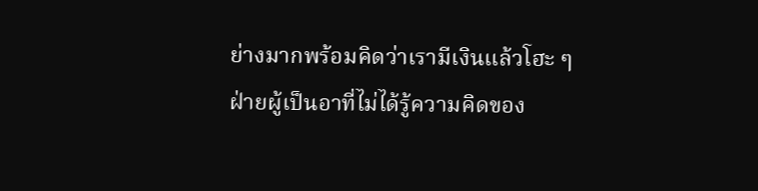ย่างมากพร้อมคิดว่าเรามีเงินแล้วโฮะ ๆ
ฝ่ายผู้เป็นอาที่ไม่ได้รู้ความคิดของ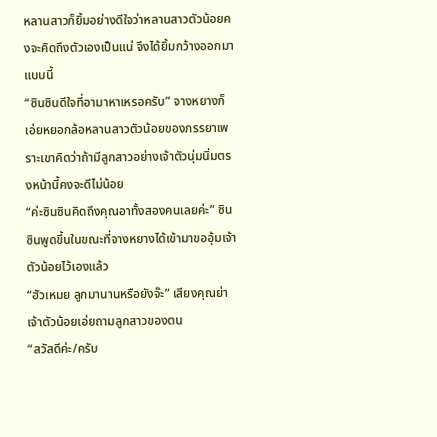หลานสาวก็ยิ้มอย่างดีใจว่าหลานสาวตัวน้อยคงจะคิดถึงตัวเองเป็นแน่ จึงได้ยิ้มกว้างออกมาแบบนี้
“ซินซินดีใจที่อามาหาเหรอครับ” จางหยางก็เอ่ยหยอกล้อหลานสาวตัวน้อยของภรรยาเพราะเขาคิดว่าถ้ามีลูกสาวอย่างเจ้าตัวนุ่มนิ่มตรงหน้านี้คงจะดีไม่น้อย
“ค่ะซินซินคิดถึงคุณอาทั้งสองคนเลยค่ะ” ซินซินพูดขึ้นในขณะที่จางหยางได้เข้ามาขออุ้มเจ้าตัวน้อยไว้เองแล้ว
“ฮัวเหมย ลูกมานานหรือยังจ๊ะ” เสียงคุณย่าเจ้าตัวน้อยเอ่ยถามลูกสาวของตน
“สวัสดีค่ะ/ครับ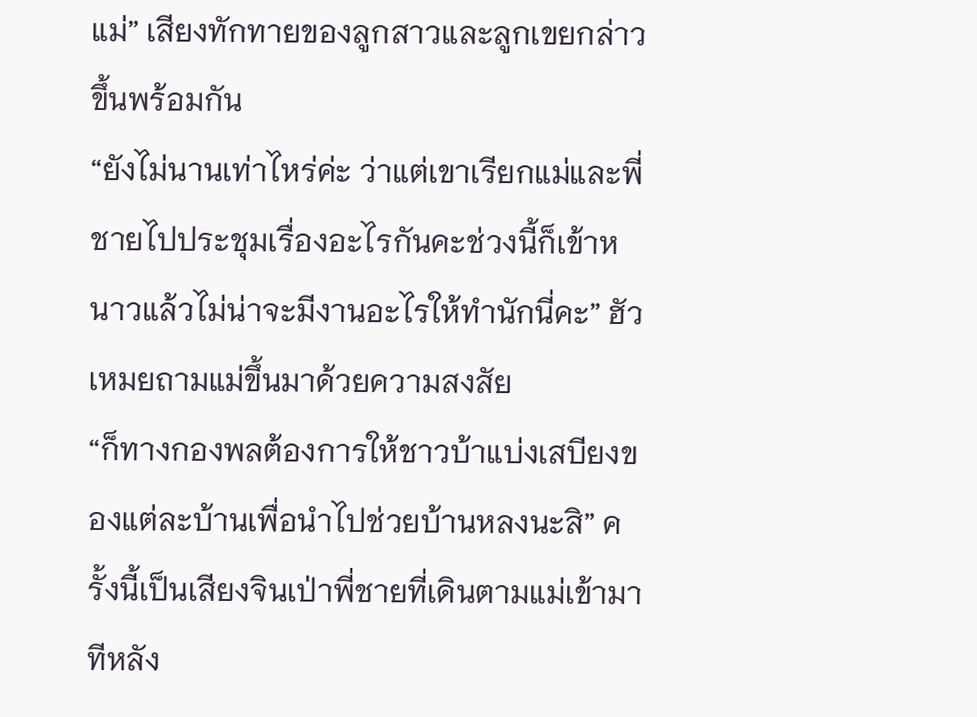แม่” เสียงทักทายของลูกสาวและลูกเขยกล่าวขึ้นพร้อมกัน
“ยังไม่นานเท่าไหร่ค่ะ ว่าแต่เขาเรียกแม่และพี่ชายไปประชุมเรื่องอะไรกันคะช่วงนี้ก็เข้าหนาวแล้วไม่น่าจะมีงานอะไรให้ทำนักนี่คะ” ฮัวเหมยถามแม่ขึ้นมาด้วยความสงสัย
“ก็ทางกองพลต้องการให้ชาวบ้าแบ่งเสบียงของแต่ละบ้านเพื่อนำไปช่วยบ้านหลงนะสิ” ครั้งนี้เป็นเสียงจินเป่าพี่ชายที่เดินตามแม่เข้ามาทีหลัง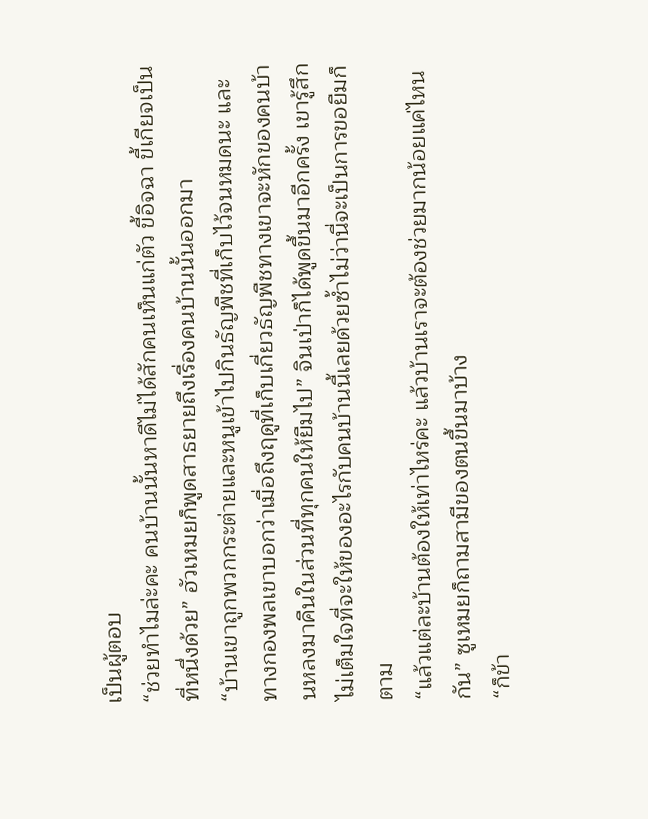เป็นผู้ตอบ
“ช่วยทำไมล่ะคะ คนบ้านนั้นหาดีไม่ได้สักคนเห็นแก่ตัว ขี้อิจฉา ขี้เกียจเป็นที่หนึ่งด้วย” ฮัวเหมยก็พูดสาธยายถึงเรื่องคนบ้านนั้นออกมา
“บ้านเขาถูกพวกกระต่ายและหนูเข้าไปกินธัญพืชที่เก็บไว้จนหมดนะ และทางกองพลเขาบอกว่าเมื่อถึงฤดูที่เก็บเกี่ยวธัญพืชทางเขาจะหักของคนบ้านหลงมาคืนในส่วนที่ทุกคนให้ยืมไป” จินเป่าก็ได้พูดขึ้นมาอีกครั้ง เขารู้สึกไม่เต็มใจที่จะให้ของอะไรกับคนบ้านนี้เลยด้วยซ้ำไม่ว่านี่จะเป็นการขอยืมก็ตาม
“แล้วแต่ละบ้านต้องให้เท่าไหร่คะ แล้วบ้านเราจะต้องช่วยมากน้อยแค่ไหนกัน” ซูเหมยก็ถามสามีของตนขึ้นมาบ้าง
“ก็ข้า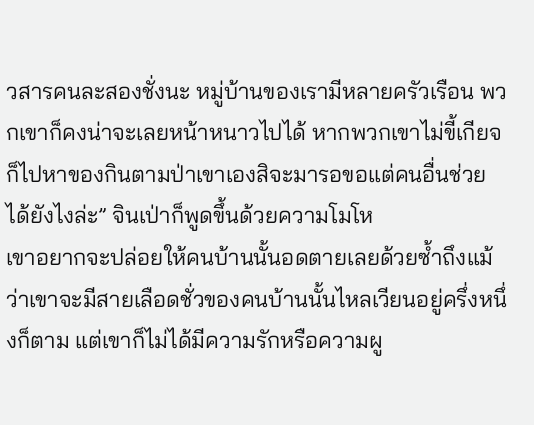วสารคนละสองชั่งนะ หมู่บ้านของเรามีหลายครัวเรือน พวกเขาก็คงน่าจะเลยหน้าหนาวไปได้ หากพวกเขาไม่ขี้เกียจก็ไปหาของกินตามป่าเขาเองสิจะมารอขอแต่คนอื่นช่วยได้ยังไงล่ะ” จินเป่าก็พูดขึ้นด้วยความโมโห
เขาอยากจะปล่อยให้คนบ้านนั้นอดตายเลยด้วยซ้ำถึงแม้ว่าเขาจะมีสายเลือดชั่วของคนบ้านนั้นไหลเวียนอยู่ครึ่งหนึ่งก็ตาม แต่เขาก็ไม่ได้มีความรักหรือความผู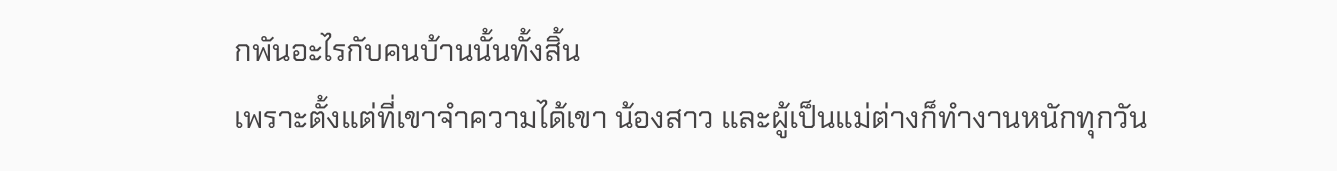กพันอะไรกับคนบ้านนั้นทั้งสิ้น
เพราะตั้งแต่ที่เขาจำความได้เขา น้องสาว และผู้เป็นแม่ต่างก็ทำงานหนักทุกวัน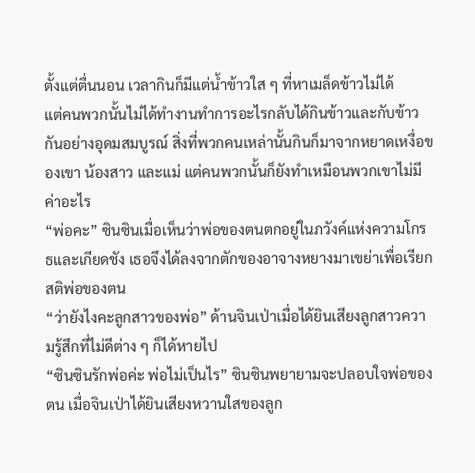ตั้งแต่ตื่นนอน เวลากินก็มีแต่น้ำข้าวใส ๆ ที่หาเมล็ดข้าวไม่ได้
แต่คนพวกนั้นไม่ได้ทำงานทำการอะไรกลับได้กินข้าวและกับข้าวกันอย่างอุดมสมบูรณ์ สิ่งที่พวกคนเหล่านั้นกินก็มาจากหยาดเหงื่อของเขา น้องสาว และแม่ แต่คนพวกนั้นก็ยังทำเหมือนพวกเขาไม่มีค่าอะไร
“พ่อคะ” ซินซินเมื่อเห็นว่าพ่อของตนตกอยู่ในภวังค์แห่งความโกรธและเกียดชัง เธอจึงได้ลงจากตักของอาจางหยางมาเขย่าเพื่อเรียกสติพ่อของตน
“ว่ายังไงคะลูกสาวของพ่อ” ด้านจินเป่าเมื่อได้ยินเสียงลูกสาวความรู้สึกที่ไม่ดีต่าง ๆ ก็ได้หายไป
“ซินซินรักพ่อค่ะ พ่อไม่เป็นไร” ซินซินพยายามจะปลอบใจพ่อของตน เมื่อจินเป่าได้ยินเสียงหวานใสของลูก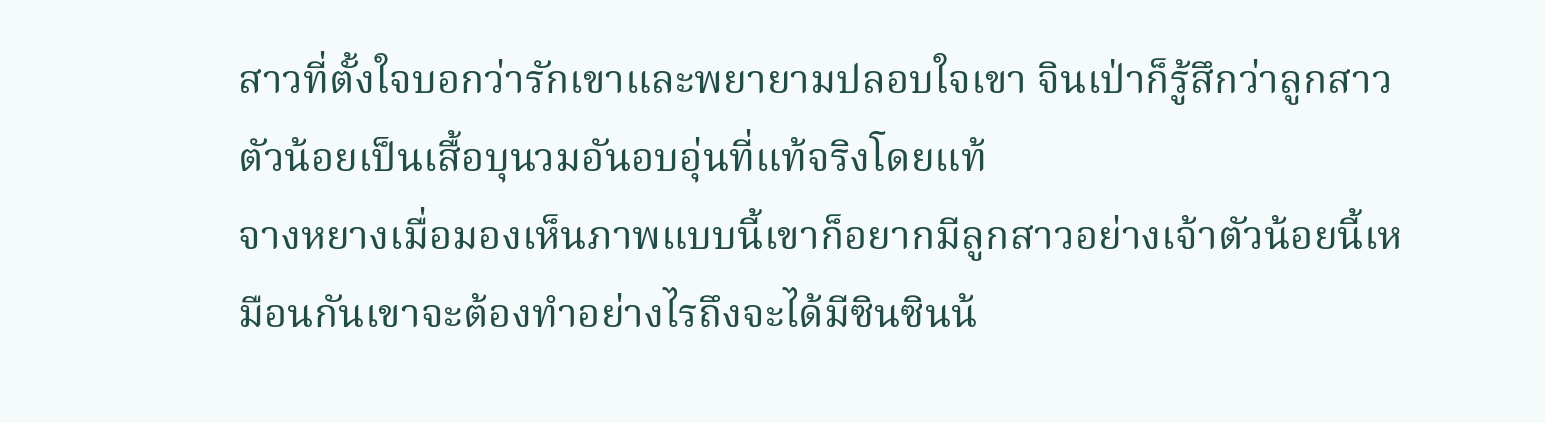สาวที่ตั้งใจบอกว่ารักเขาและพยายามปลอบใจเขา จินเป่าก็รู้สึกว่าลูกสาวตัวน้อยเป็นเสื้อบุนวมอันอบอุ่นที่แท้จริงโดยแท้
จางหยางเมื่อมองเห็นภาพแบบนี้เขาก็อยากมีลูกสาวอย่างเจ้าตัวน้อยนี้เหมือนกันเขาจะต้องทำอย่างไรถึงจะได้มีซินซินน้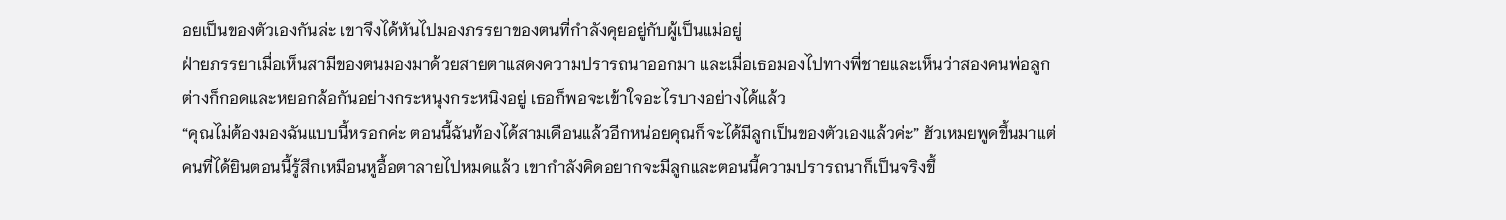อยเป็นของตัวเองกันล่ะ เขาจึงได้หันไปมองภรรยาของตนที่กำลังคุยอยู่กับผู้เป็นแม่อยู่
ฝ่ายภรรยาเมื่อเห็นสามีของตนมองมาด้วยสายตาแสดงความปรารถนาออกมา และเมื่อเธอมองไปทางพี่ชายและเห็นว่าสองคนพ่อลูกต่างก็กอดและหยอกล้อกันอย่างกระหนุงกระหนิงอยู่ เธอก็พอจะเข้าใจอะไรบางอย่างได้แล้ว
“คุณไม่ต้องมองฉันแบบนี้หรอกค่ะ ตอนนี้ฉันท้องได้สามเดือนแล้วอีกหน่อยคุณก็จะได้มีลูกเป็นของตัวเองแล้วค่ะ” ฮัวเหมยพูดขึ้นมาแต่คนที่ได้ยินตอนนี้รู้สึกเหมือนหูอื้อตาลายไปหมดแล้ว เขากำลังคิดอยากจะมีลูกและตอนนี้ความปรารถนาก็เป็นจริงขึ้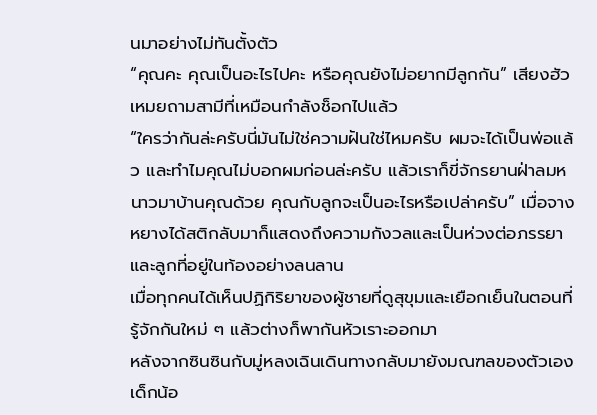นมาอย่างไม่ทันตั้งตัว
“คุณคะ คุณเป็นอะไรไปคะ หรือคุณยังไม่อยากมีลูกกัน” เสียงฮัวเหมยถามสามีที่เหมือนกำลังช็อกไปแล้ว
“ใครว่ากันล่ะครับนี่มันไม่ใช่ความฝันใช่ไหมครับ ผมจะได้เป็นพ่อแล้ว และทำไมคุณไม่บอกผมก่อนล่ะครับ แล้วเราก็ขี่จักรยานฝ่าลมหนาวมาบ้านคุณด้วย คุณกับลูกจะเป็นอะไรหรือเปล่าครับ” เมื่อจางหยางได้สติกลับมาก็แสดงถึงความกังวลและเป็นห่วงต่อภรรยาและลูกที่อยู่ในท้องอย่างลนลาน
เมื่อทุกคนได้เห็นปฏิกิริยาของผู้ชายที่ดูสุขุมและเยือกเย็นในตอนที่รู้จักกันใหม่ ๆ แล้วต่างก็พากันหัวเราะออกมา
หลังจากซินซินกับมู่หลงเฉินเดินทางกลับมายังมณฑลของตัวเอง เด็กน้อ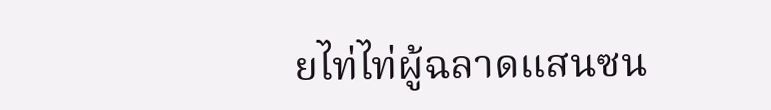ยไท่ไท่ผู้ฉลาดแสนซน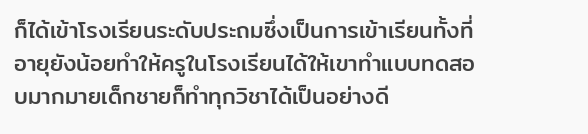ก็ได้เข้าโรงเรียนระดับประถมซึ่งเป็นการเข้าเรียนทั้งที่อายุยังน้อยทำให้ครูในโรงเรียนได้ให้เขาทำแบบทดสอบมากมายเด็กชายก็ทำทุกวิชาได้เป็นอย่างดี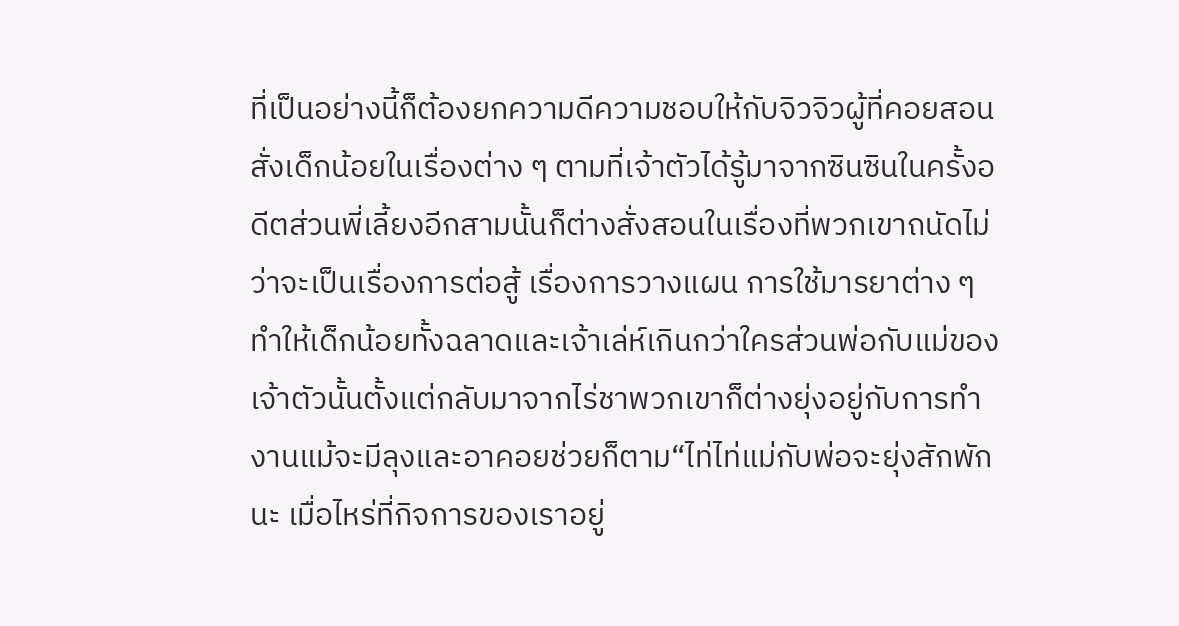ที่เป็นอย่างนี้ก็ต้องยกความดีความชอบให้กับจิวจิวผู้ที่คอยสอนสั่งเด็กน้อยในเรื่องต่าง ๆ ตามที่เจ้าตัวได้รู้มาจากซินซินในครั้งอดีตส่วนพี่เลี้ยงอีกสามนั้นก็ต่างสั่งสอนในเรื่องที่พวกเขาถนัดไม่ว่าจะเป็นเรื่องการต่อสู้ เรื่องการวางแผน การใช้มารยาต่าง ๆ ทำให้เด็กน้อยทั้งฉลาดและเจ้าเล่ห์เกินกว่าใครส่วนพ่อกับแม่ของเจ้าตัวนั้นตั้งแต่กลับมาจากไร่ชาพวกเขาก็ต่างยุ่งอยู่กับการทำงานแม้จะมีลุงและอาคอยช่วยก็ตาม“ไท่ไท่แม่กับพ่อจะยุ่งสักพักนะ เมื่อไหร่ที่กิจการของเราอยู่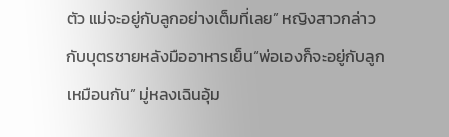ตัว แม่จะอยู่กับลูกอย่างเต็มที่เลย” หญิงสาวกล่าวกับบุตรชายหลังมืออาหารเย็น“พ่อเองก็จะอยู่กับลูกเหมือนกัน” มู่หลงเฉินอุ้ม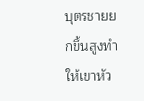บุตรชายยกขึ้นสูงทำให้เขาหัว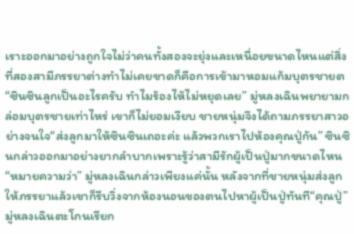เราะออกมาอย่างถูกใจไม่ว่าคนทั้งสองจะยุ่งและเหนื่อยขนาดไหนแต่สิ่งที่สองสามีภรรยาต่างทำไม่เคยขาดก็คือการเข้ามาหอมแก้มบุตรชายต
“ซินซินลูกเป็นอะไรครับ ทำไมร้องไห้ไม่หยุดเลย” มู่หลงเฉินพยายามกล่อมบุตรชายเท่าไหร่ เขาก็ไม่ยอมเงียบ ชายหนุ่มจึงได้ถามภรรยาสาวอย่างจนใจ“ส่งลูกมาให้ซินซินเถอะค่ะ แล้วพวกเราไปห้องคุณปู่กัน” ซินซินกล่าวออกมาอย่างยากลำบากเพราะรู้ว่าสามีรักผู้เป็นปู่มากขนาดไหน“หมายความว่า” มู่หลงเฉินกล่าวเพียงแค่นั้น หลังจากที่ชายหนุ่มส่งลูกให้ภรรยาแล้วเขาก็รีบวิ่งจากห้องนอนของตนไปหาผู้เป็นปู่ทันที“คุณปู่” มู่หลงเฉินตะโกนเรียก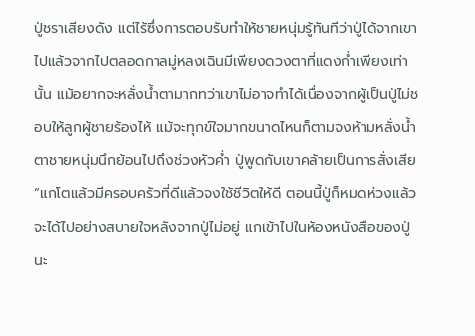ปู่ชราเสียงดัง แต่ไร้ซึ่งการตอบรับทำให้ชายหนุ่มรู้ทันทีว่าปู่ได้จากเขาไปแล้วจากไปตลอดกาลมู่หลงเฉินมีเพียงดวงตาที่แดงก่ำเพียงเท่านั้น แม้อยากจะหลั่งน้ำตามากทว่าเขาไม่อาจทำได้เนื่องจากผู้เป็นปู่ไม่ชอบให้ลูกผู้ชายร้องไห้ แม้จะทุกข์ใจมากขนาดไหนก็ตามจงห้ามหลั่งน้ำตาชายหนุ่มนึกย้อนไปถึงช่วงหัวค่ำ ปู่พูดกับเขาคล้ายเป็นการสั่งเสีย “แกโตแล้วมีครอบครัวที่ดีแล้วจงใช้ชีวิตให้ดี ตอนนี้ปู่ก็หมดห่วงแล้วจะได้ไปอย่างสบายใจหลังจากปู่ไม่อยู่ แกเข้าไปในห้องหนังสือของปู่นะ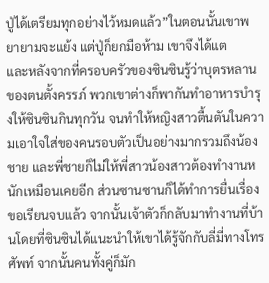ปู่ได้เตรียมทุกอย่างไว้หมดแล้ว”ในตอนนั้นเขาพยายามจะแย้ง แต่ปู่ก็ยกมือห้าม เขาจึงได้แต
และหลังจากที่ครอบครัวของซินซินรู้ว่าบุตรหลานของตนตั้งครรภ์ พวกเขาต่างก็พากันทำอาหารบำรุงให้ซินซินกินทุกวัน จนทำให้หญิงสาวตื้นตันในความเอาใจใส่ของคนรอบตัวเป็นอย่างมากรวมถึงน้องชาย และพี่ชายก็ไม่ให้พี่สาวน้องสาวต้องทำงานหนักเหมือนเคยอีก ส่วนซานซานก็ได้ทำการยื่นเรื่องขอเรียนจบแล้ว จากนั้นเจ้าตัวก็กลับมาทำงานที่บ้านโดยที่ซินซินได้แนะนำให้เขาได้รู้จักกับลี่มี่ทางโทรศัพท์ จากนั้นคนทั้งคู่ก็มัก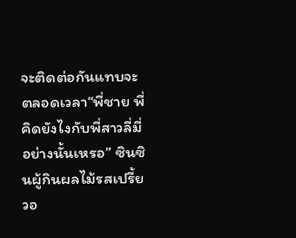จะติดต่อกันแทบจะตลอดเวลา“พี่ชาย พี่คิดยังไงกับพี่สาวลี่มี่อย่างนั้นเหรอ” ซินซินผู้กินผลไม้รสเปรี้ยวอ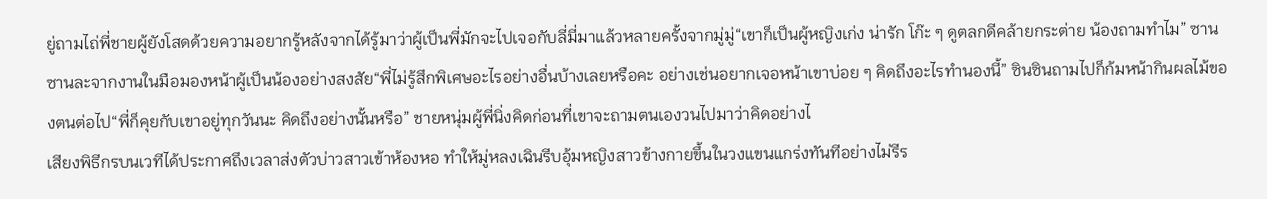ยู่ถามไถ่พี่ชายผู้ยังโสดด้วยความอยากรู้หลังจากได้รู้มาว่าผู้เป็นพี่มักจะไปเจอกับลี่มี่มาแล้วหลายครั้งจากมู่มู่“เขาก็เป็นผู้หญิงเก่ง น่ารัก โก๊ะ ๆ ดูตลกดีคล้ายกระต่าย น้องถามทำไม” ซานซานละจากงานในมือมองหน้าผู้เป็นน้องอย่างสงสัย“พี่ไม่รู้สึกพิเศษอะไรอย่างอื่นบ้างเลยหรือคะ อย่างเช่นอยากเจอหน้าเขาบ่อย ๆ คิดถึงอะไรทำนองนี้” ซินซินถามไปก็ก้มหน้ากินผลไม้ของตนต่อไป“พี่ก็คุยกับเขาอยู่ทุกวันนะ คิดถึงอย่างนั้นหรือ” ชายหนุ่มผู้พี่นิ่งคิดก่อนที่เขาจะถามตนเองวนไปมาว่าคิดอย่างไ
เสียงพิธีกรบนเวทีได้ประกาศถึงเวลาส่งตัวบ่าวสาวเข้าห้องหอ ทำให้มู่หลงเฉินรีบอุ้มหญิงสาวข้างกายขึ้นในวงแขนแกร่งทันทีอย่างไม่รีร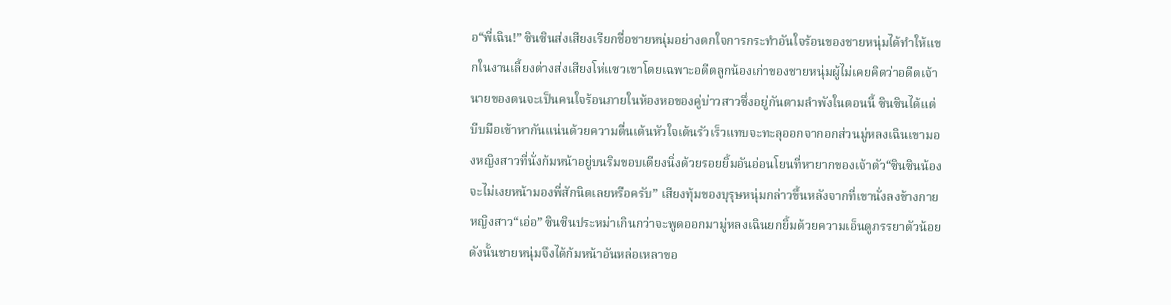อ“พี่เฉิน!” ซินซินส่งเสียงเรียกชื่อชายหนุ่มอย่างตกใจการกระทำอันใจร้อนของชายหนุ่มได้ทำให้แขกในงานเลี้ยงต่างส่งเสียงโห่แซวเขาโดยเฉพาะอดีตลูกน้องเก่าของชายหนุ่มผู้ไม่เคยคิดว่าอดีตเจ้านายของตนจะเป็นคนใจร้อนภายในห้องหอของคู่บ่าวสาวซึ่งอยู่กันตามลำพังในตอนนี้ ซินซินได้แต่บีบมือเข้าหากันแน่นด้วยความตื่นเต้นหัวใจเต้นรัวเร็วแทบจะทะลุออกจากอกส่วนมู่หลงเฉินเขามองหญิงสาวที่นั่งก้มหน้าอยู่บนริมขอบเตียงนิ่งด้วยรอยยิ้มอันอ่อนโยนที่หายากของเจ้าตัว“ซินซินน้องจะไม่เงยหน้ามองพี่สักนิดเลยหรือครับ” เสียงทุ้มของบุรุษหนุ่มกล่าวขึ้นหลังจากที่เขานั่งลงข้างกายหญิงสาว“เอ่อ” ซินซินประหม่าเกินกว่าจะพูดออกมามู่หลงเฉินยกยิ้มด้วยความเอ็นดูภรรยาตัวน้อย ดังนั้นชายหนุ่มจึงได้ก้มหน้าอันหล่อเหลาขอ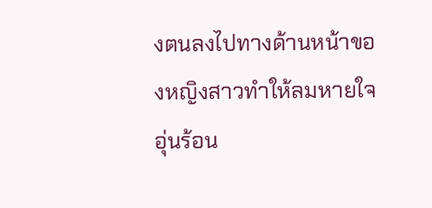งตนลงไปทางด้านหน้าของหญิงสาวทำให้ลมหายใจอุ่นร้อน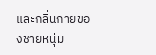และกลิ่นกายของชายหนุ่ม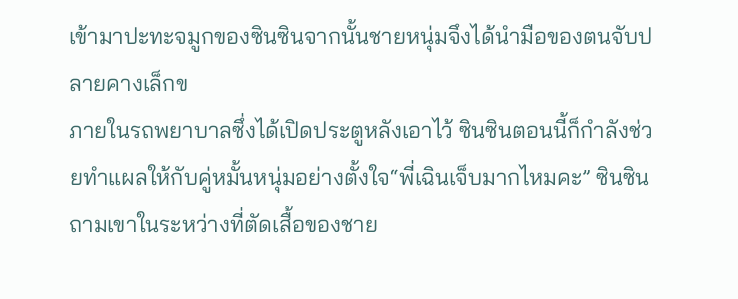เข้ามาปะทะจมูกของซินซินจากนั้นชายหนุ่มจึงได้นำมือของตนจับปลายคางเล็กข
ภายในรถพยาบาลซึ่งได้เปิดประตูหลังเอาไว้ ซินซินตอนนี้ก็กำลังช่วยทำแผลให้กับคู่หมั้นหนุ่มอย่างตั้งใจ“พี่เฉินเจ็บมากไหมคะ” ซินซินถามเขาในระหว่างที่ตัดเสื้อของชาย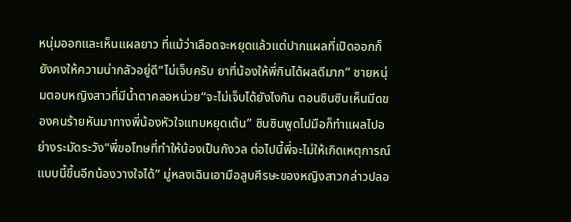หนุ่มออกและเห็นแผลยาว ที่แม้ว่าเลือดจะหยุดแล้วแต่ปากแผลที่เปิดออกก็ยังคงให้ความน่ากลัวอยู่ดี“ไม่เจ็บครับ ยาที่น้องให้พี่กินได้ผลดีมาก” ชายหนุ่มตอบหญิงสาวที่มีน้ำตาคลอหน่วย“จะไม่เจ็บได้ยังไงกัน ตอนซินซินเห็นมีดของคนร้ายหันมาทางพี่น้องหัวใจแทบหยุดเต้น” ซินซินพูดไปมือก็ทำแผลไปอย่างระมัดระวัง“พี่ขอโทษที่ทำให้น้องเป็นกังวล ต่อไปนี้พี่จะไม่ให้เกิดเหตุการณ์แบบนี้ขึ้นอีกน้องวางใจได้” มู่หลงเฉินเอามือลูบศีรษะของหญิงสาวกล่าวปลอ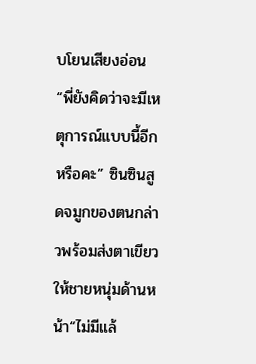บโยนเสียงอ่อน“พี่ยังคิดว่าจะมีเหตุการณ์แบบนี้อีกหรือคะ” ซินซินสูดจมูกของตนกล่าวพร้อมส่งตาเขียวให้ชายหนุ่มด้านหน้า“ไม่มีแล้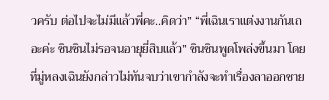วครับ ต่อไปจะไม่มีแล้วพี่คะ..คิดว่า” “พี่เฉินเราแต่งงานกันเถอะค่ะ ซินซินไม่รอจนอายุยี่สิบแล้ว” ซินซินพูดโพล่งขึ้นมา โดยที่มู่หลงเฉินยังกล่าวไม่ทันจบว่าเขากำลังจะทำเรื่องลาออกชาย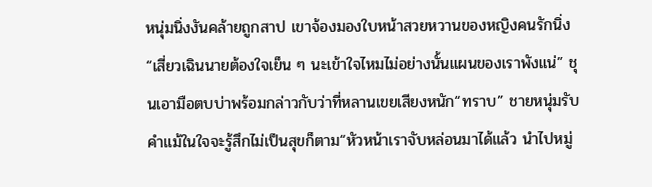หนุ่มนิ่งงันคล้ายถูกสาป เขาจ้องมองใบหน้าสวยหวานของหญิงคนรักนิ่ง
“เสี่ยวเฉินนายต้องใจเย็น ๆ นะเข้าใจไหมไม่อย่างนั้นแผนของเราพังแน่” ชุนเอามือตบบ่าพร้อมกล่าวกับว่าที่หลานเขยเสียงหนัก“ทราบ” ชายหนุ่มรับคำแม้ในใจจะรู้สึกไม่เป็นสุขก็ตาม“หัวหน้าเราจับหล่อนมาได้แล้ว นำไปหมู่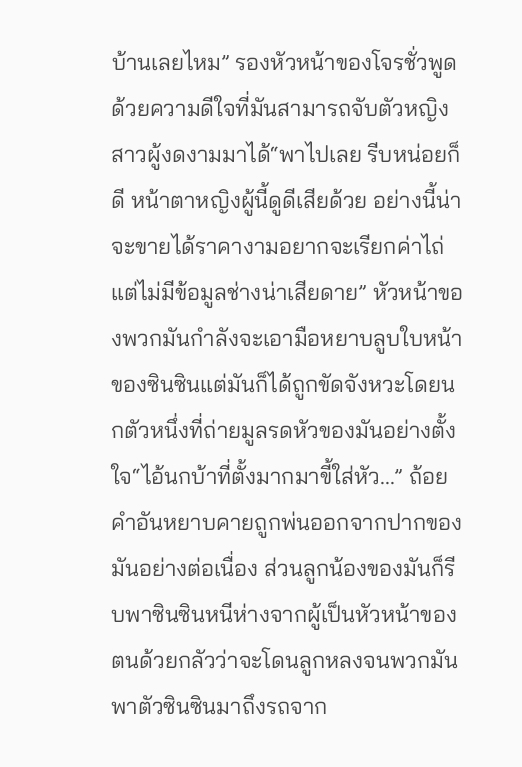บ้านเลยไหม” รองหัวหน้าของโจรชั่วพูดด้วยความดีใจที่มันสามารถจับตัวหญิงสาวผู้งดงามมาได้“พาไปเลย รีบหน่อยก็ดี หน้าตาหญิงผู้นี้ดูดีเสียด้วย อย่างนี้น่าจะขายได้ราคางามอยากจะเรียกค่าไถ่แต่ไม่มีข้อมูลช่างน่าเสียดาย” หัวหน้าของพวกมันกำลังจะเอามือหยาบลูบใบหน้าของซินซินแต่มันก็ได้ถูกขัดจังหวะโดยนกตัวหนึ่งที่ถ่ายมูลรดหัวของมันอย่างตั้งใจ“ไอ้นกบ้าที่ตั้งมากมาขี้ใส่หัว...” ถ้อยคำอันหยาบคายถูกพ่นออกจากปากของมันอย่างต่อเนื่อง ส่วนลูกน้องของมันก็รีบพาซินซินหนีห่างจากผู้เป็นหัวหน้าของตนด้วยกลัวว่าจะโดนลูกหลงจนพวกมันพาตัวซินซินมาถึงรถจาก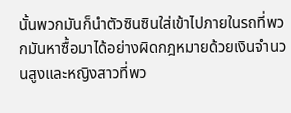นั้นพวกมันก็นำตัวซินซินใส่เข้าไปภายในรถที่พวกมันหาซื้อมาได้อย่างผิดกฎหมายด้วยเงินจำนวนสูงและหญิงสาวที่พว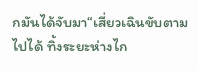กมันได้จับมา“เสี่ยวเฉินขับตามไปได้ ทิ้งระยะห่างไก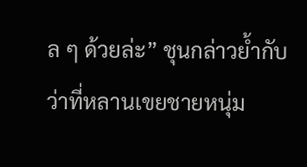ล ๆ ด้วยล่ะ” ชุนกล่าวย้ำกับว่าที่หลานเขยชายหนุ่ม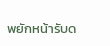พยักหน้ารับด